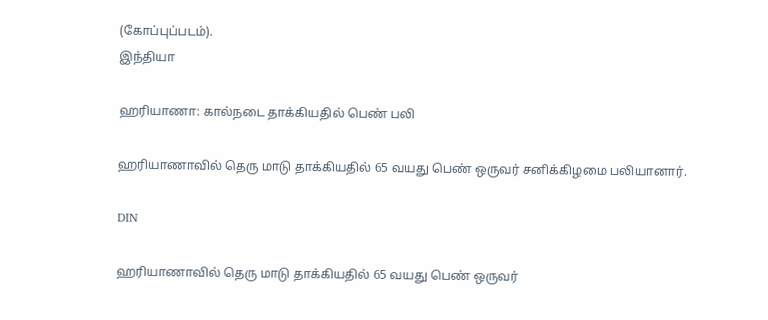(கோப்புப்படம்).
இந்தியா

ஹரியாணா: கால்நடை தாக்கியதில் பெண் பலி

ஹரியாணாவில் தெரு மாடு தாக்கியதில் 65 வயது பெண் ஒருவர் சனிக்கிழமை பலியானார்.

DIN

ஹரியாணாவில் தெரு மாடு தாக்கியதில் 65 வயது பெண் ஒருவர்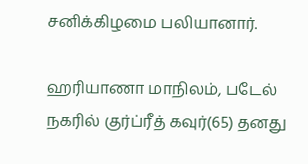சனிக்கிழமை பலியானார்.

ஹரியாணா மாநிலம், படேல் நகரில் குர்ப்ரீத் கவுர்(65) தனது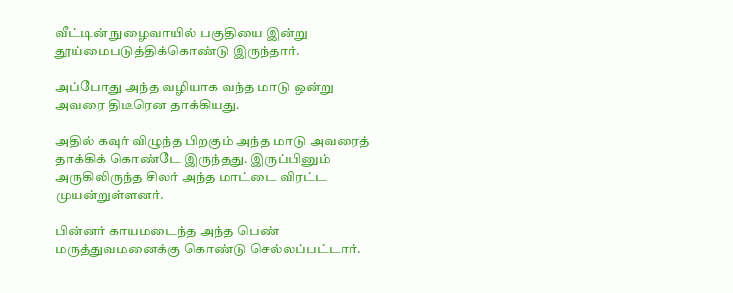வீட்டின் நுழைவாயில் பகுதியை இன்று தூய்மைபடுத்திக்கொண்டு இருந்தார்.

அப்போது அந்த வழியாக வந்த மாடு ஒன்று அவரை திடீரென தாக்கியது.

அதில் கவுர் விழுந்த பிறகும் அந்த மாடு அவரைத் தாக்கிக் கொண்டே இருந்தது. இருப்பினும் அருகிலிருந்த சிலர் அந்த மாட்டை விரட்ட முயன்றுள்ளனர்.

பின்னர் காயமடைந்த அந்த பெண் மருத்துவமனைக்கு கொண்டு செல்லப்பட்டார்.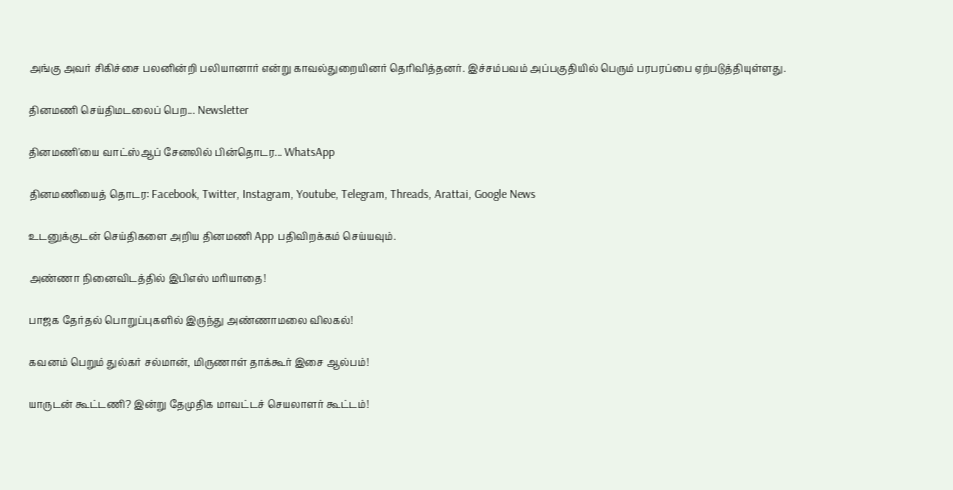அங்கு அவர் சிகிச்சை பலனின்றி பலியானார் என்று காவல்துறையினர் தெரிவித்தனர். இச்சம்பவம் அப்பகுதியில் பெரும் பரபரப்பை ஏற்படுத்தியுள்ளது.

தினமணி செய்திமடலைப் பெற... Newsletter

தினமணி'யை வாட்ஸ்ஆப் சேனலில் பின்தொடர... WhatsApp

தினமணியைத் தொடர: Facebook, Twitter, Instagram, Youtube, Telegram, Threads, Arattai, Google News

உடனுக்குடன் செய்திகளை அறிய தினமணி App பதிவிறக்கம் செய்யவும்.

அண்ணா நினைவிடத்தில் இபிஎஸ் மரியாதை!

பாஜக தேர்தல் பொறுப்புகளில் இருந்து அண்ணாமலை விலகல்!

கவனம் பெறும் துல்கர் சல்மான், மிருணாள் தாக்கூர் இசை ஆல்பம்!

யாருடன் கூட்டணி? இன்று தேமுதிக மாவட்டச் செயலாளர் கூட்டம்!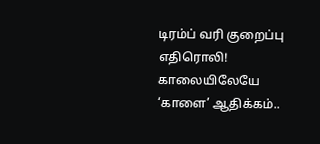டிரம்ப் வரி குறைப்பு எதிரொலி! காலையிலேயே ‘காளை’ ஆதிக்கம்..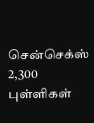சென்செக்ஸ் 2,300 புள்ளிகள்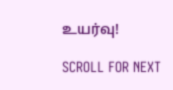உயர்வு!

SCROLL FOR NEXT